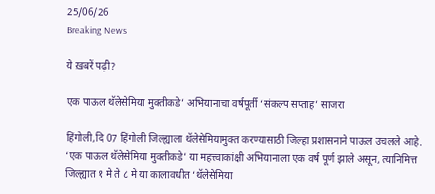25/06/26
Breaking News

ये ख़बरें पढ़ी?

एक पाऊल थॅलेसेमिया मुक्तीकडे’ अभियानाचा वर्षपूर्ती ‘संकल्प सप्ताह’ साजरा

हिंगोली,दि 07 हिंगोली जिल्ह्याला थॅलेसेमियामुक्त करण्यासाठी जिल्हा प्रशासनाने पाऊल उचलले आहे. ‘एक पाऊल थॅलेसेमिया मुक्तीकडे’ या महत्त्वाकांक्षी अभियानाला एक वर्ष पूर्ण झाले असून, त्यानिमित्त जिल्ह्यात १ मे ते ८ मे या कालावधीत ‘थॅलेसेमिया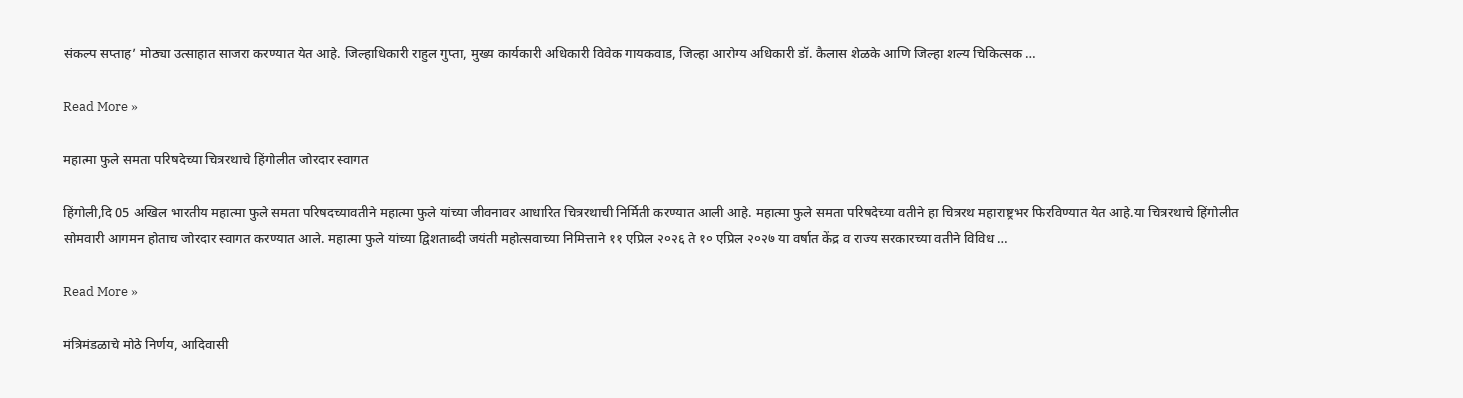संकल्प सप्ताह’ मोठ्या उत्साहात साजरा करण्यात येत आहे. जिल्हाधिकारी राहुल गुप्ता, मुख्य कार्यकारी अधिकारी विवेक गायकवाड, जिल्हा आरोग्य अधिकारी डॉ. कैलास शेळके आणि जिल्हा शल्य चिकित्सक …

Read More »

महात्मा फुले समता परिषदेच्या चित्ररथाचे हिंगोलीत जोरदार स्वागत

हिंगोली,दि 05 अखिल भारतीय महात्मा फुले समता परिषदच्यावतीने महात्मा फुले यांच्या जीवनावर आधारित चित्ररथाची निर्मिती करण्यात आली आहे. महात्मा फुले समता परिषदेच्या वतीने हा चित्ररथ महाराष्ट्रभर फिरविण्यात येत आहे.या चित्ररथाचे हिंगोलीत सोमवारी आगमन होताच जोरदार स्वागत करण्यात आले. महात्मा फुले यांच्या द्विशताब्दी जयंती महोत्सवाच्या निमित्ताने ११ एप्रिल २०२६ ते १० एप्रिल २०२७ या वर्षात केंद्र व राज्य सरकारच्या वतीने विविध …

Read More »

मंत्रिमंडळाचे मोठे निर्णय, आदिवासी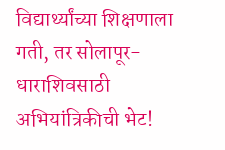विद्यार्थ्यांच्या शिक्षणाला गती, तर सोलापूर-धाराशिवसाठी अभियांत्रिकीची भेट!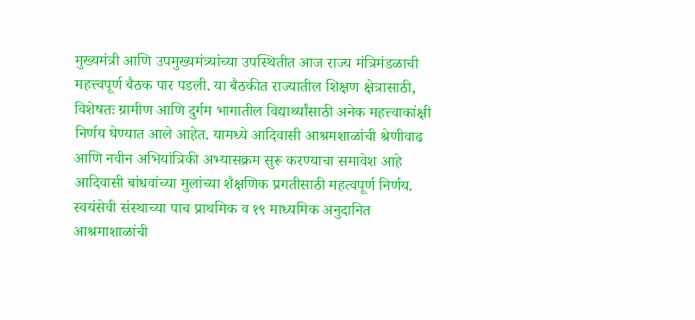मुख्यमंत्री आणि उपमुख्यमंत्र्यांच्या उपस्थितीत आज राज्य मंत्रिमंडळाची महत्त्वपूर्ण बैठक पार पडली. या बैठकीत राज्यातील शिक्षण क्षेत्रासाठी, विशेषतः ग्रामीण आणि दुर्गम भागातील विद्यार्थ्यांसाठी अनेक महत्त्वाकांक्षी निर्णय घेण्यात आले आहेत. यामध्ये आदिवासी आश्रमशाळांची श्रेणीवाढ आणि नवीन अभियांत्रिकी अभ्यासक्रम सुरू करण्याचा समावेश आहे आदिवासी बांधवांच्या मुलांच्या शैक्षणिक प्रगतीसाठी महत्वपूर्ण निर्णय. स्वयंसेवी संस्थाच्या पाच प्राथमिक व १९ माध्यमिक अनुदानित आश्रमाशाळांची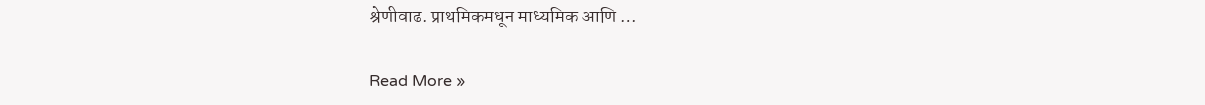श्रेणीवाढ. प्राथमिकमधून माध्यमिक आणि …

Read More »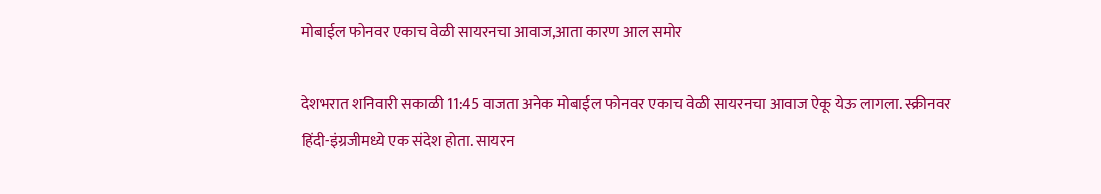मोबाईल फोनवर एकाच वेळी सायरनचा आवाज,आता कारण आल समोर

देशभरात शनिवारी सकाळी 11:45 वाजता अनेक मोबाईल फोनवर एकाच वेळी सायरनचा आवाज ऐकू येऊ लागला. स्क्रीनवर हिंदी-इंग्रजीमध्ये एक संदेश होता. सायरन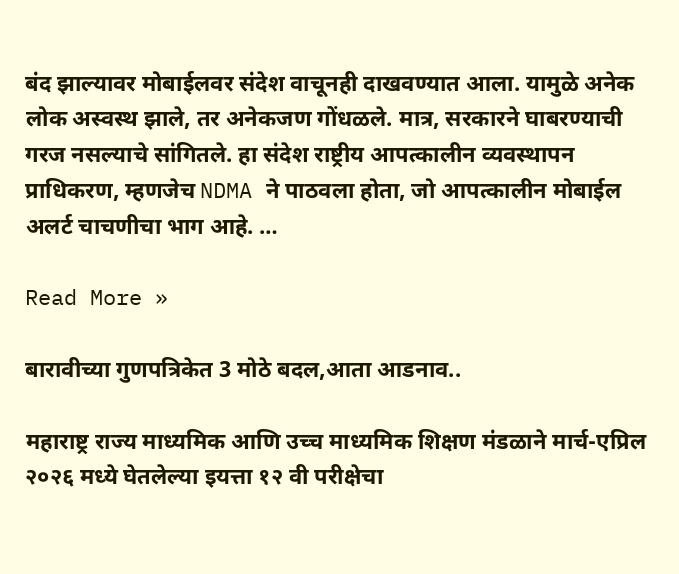बंद झाल्यावर मोबाईलवर संदेश वाचूनही दाखवण्यात आला. यामुळे अनेक लोक अस्वस्थ झाले, तर अनेकजण गोंधळले. मात्र, सरकारने घाबरण्याची गरज नसल्याचे सांगितले. हा संदेश राष्ट्रीय आपत्कालीन व्यवस्थापन प्राधिकरण, म्हणजेच NDMA ने पाठवला होता, जो आपत्कालीन मोबाईल अलर्ट चाचणीचा भाग आहे. …

Read More »

बारावीच्या गुणपत्रिकेत 3 मोठे बदल,आता आडनाव..

महाराष्ट्र राज्य माध्यमिक आणि उच्च माध्यमिक शिक्षण मंडळाने मार्च-एप्रिल २०२६ मध्ये घेतलेल्या इयत्ता १२ वी परीक्षेचा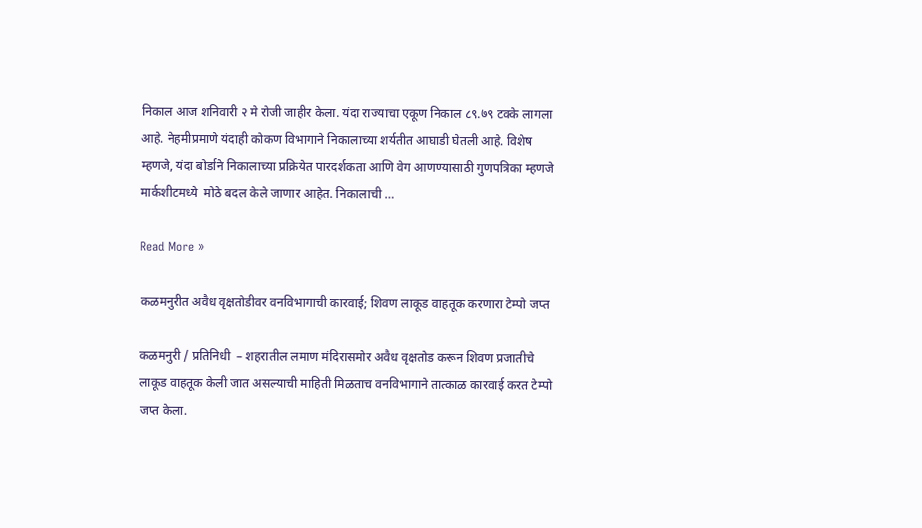निकाल आज शनिवारी २ मे रोजी जाहीर केला. यंदा राज्याचा एकूण निकाल ८९.७९ टक्के लागला आहे. नेहमीप्रमाणे यंदाही कोकण विभागाने निकालाच्या शर्यतीत आघाडी घेतली आहे. विशेष म्हणजे, यंदा बोर्डाने निकालाच्या प्रक्रियेत पारदर्शकता आणि वेग आणण्यासाठी गुणपत्रिका म्हणजे मार्कशीटमध्ये  मोठे बदल केले जाणार आहेत. निकालाची …

Read More »

कळमनुरीत अवैध वृक्षतोडीवर वनविभागाची कारवाई; शिवण लाकूड वाहतूक करणारा टेम्पो जप्त

कळमनुरी / प्रतिनिधी  – शहरातील लमाण मंदिरासमोर अवैध वृक्षतोड करून शिवण प्रजातीचे लाकूड वाहतूक केली जात असल्याची माहिती मिळताच वनविभागाने तात्काळ कारवाई करत टेम्पो जप्त केला.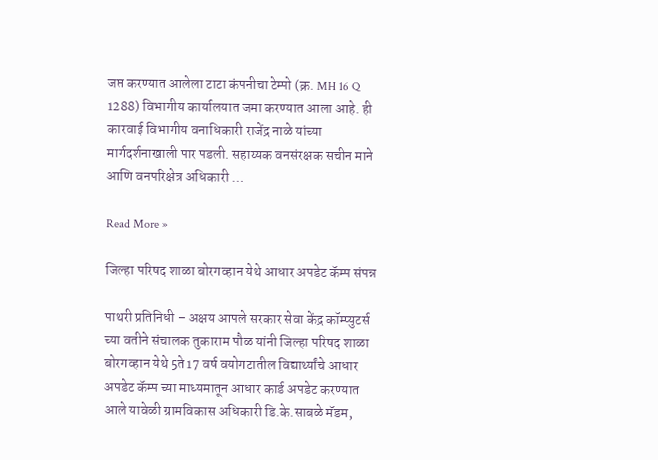जप्त करण्यात आलेला टाटा कंपनीचा टेम्पो (क्र. MH 16 Q 1288) विभागीय कार्यालयात जमा करण्यात आला आहे. ही कारवाई विभागीय वनाधिकारी राजेंद्र नाळे यांच्या मार्गदर्शनाखाली पार पडली. सहाय्यक वनसंरक्षक सचीन माने आणि वनपरिक्षेत्र अधिकारी …

Read More »

जिल्हा परिषद शाळा बोरगव्हान येथे आधार अपडेट कॅम्प संपन्न

पाथरी प्रतिनिधी – अक्षय आपले सरकार सेवा केंद्र कॉम्प्युटर्स च्या वतीने संचालक तुकाराम पौळ यांनी जिल्हा परिषद शाळा बोरगव्हान येथे 5ते17 वर्ष वयोगटातील विद्यार्थ्यांचे आधार अपडेट कॅम्प च्या माध्यमातून आधार कार्ड अपडेट करण्यात आले यावेळी ग्रामविकास अधिकारी डि.के.साबळे मॅडम,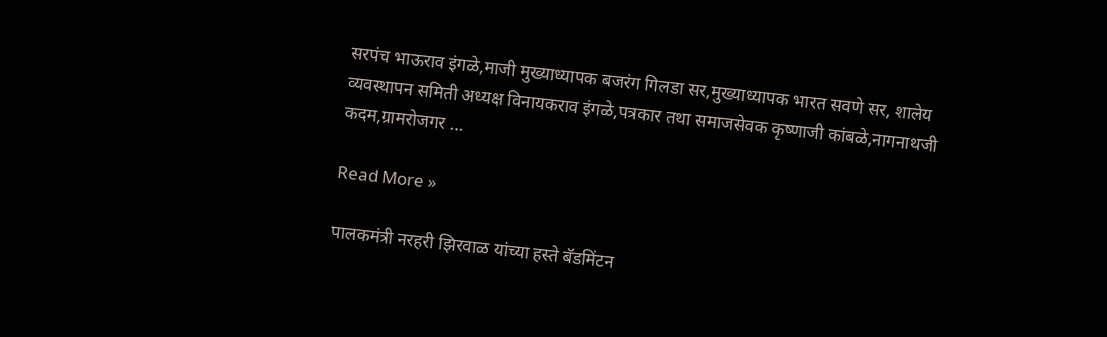सरपंच भाऊराव इंगळे,माजी मुख्याध्यापक बजरंग गिलडा सर,मुख्याध्यापक भारत सवणे सर, शालेय व्यवस्थापन समिती अध्यक्ष विनायकराव इंगळे,पत्रकार तथा समाजसेवक कृष्णाजी कांबळे,नागनाथजी कदम,ग्रामरोजगर …

Read More »

पालकमंत्री नरहरी झिरवाळ यांच्या हस्ते बॅडमिंटन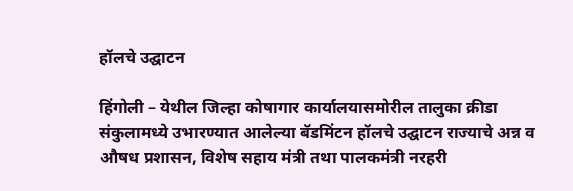हॉलचे उद्घाटन

हिंगोली – येथील जिल्हा कोषागार कार्यालयासमोरील तालुका क्रीडा संकुलामध्ये उभारण्यात आलेल्या बॅडमिंटन हॉलचे उद्घाटन राज्याचे अन्न व औषध प्रशासन, विशेष सहाय मंत्री तथा पालकमंत्री नरहरी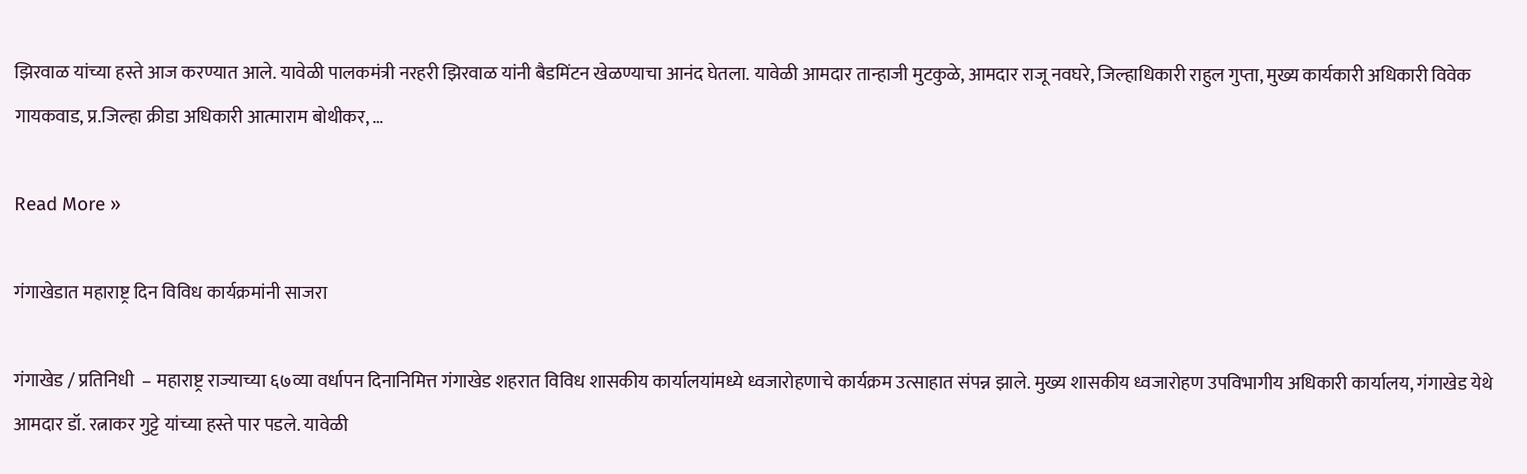झिरवाळ यांच्या हस्ते आज करण्यात आले. यावेळी पालकमंत्री नरहरी झिरवाळ यांनी बैडमिंटन खेळण्याचा आनंद घेतला. यावेळी आमदार तान्हाजी मुटकुळे, आमदार राजू नवघरे, जिल्हाधिकारी राहुल गुप्ता, मुख्य कार्यकारी अधिकारी विवेक गायकवाड, प्र.जिल्हा क्रीडा अधिकारी आत्माराम बोथीकर, …

Read More »

गंगाखेडात महाराष्ट्र दिन विविध कार्यक्रमांनी साजरा

गंगाखेड / प्रतिनिधी  – महाराष्ट्र राज्याच्या ६७व्या वर्धापन दिनानिमित्त गंगाखेड शहरात विविध शासकीय कार्यालयांमध्ये ध्वजारोहणाचे कार्यक्रम उत्साहात संपन्न झाले. मुख्य शासकीय ध्वजारोहण उपविभागीय अधिकारी कार्यालय, गंगाखेड येथे आमदार डॉ. रत्नाकर गुट्टे यांच्या हस्ते पार पडले. यावेळी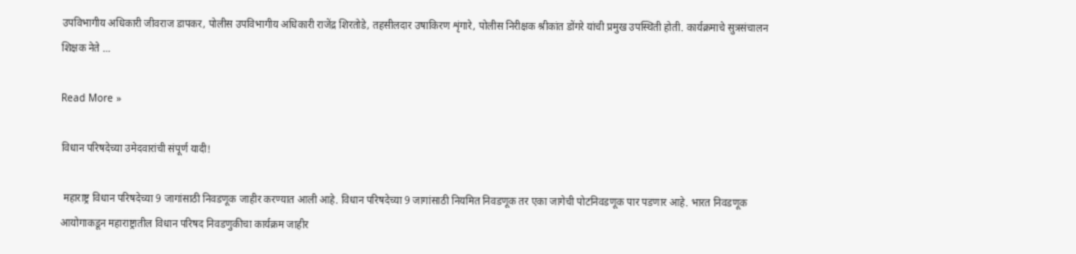उपविभागीय अधिकारी जीवराज डापकर, पोलीस उपविभागीय अधिकारी राजेंद्र शिरतोडे, तहसीलदार उषाकिरण शृंगारे, पोलीस निरीक्षक श्रीकांत डोंगरे यांची प्रमुख उपस्थिती होती. कार्यक्रमाचे सुत्रसंचालन शिक्षक नेते …

Read More »

विधान परिषदेच्या उमेदवारांची संपूर्ण यादी!

 महाराष्ट्र विधान परिषदेच्या 9 जागांसाठी निवडणूक जाहीर करण्यात आली आहे. विधान परिषदेच्या 9 जागांसाठी नियमित निवडणूक तर एका जागेची पोटनिवडणूक पार पडणार आहे. भारत निवडणूक आयोगाकडून महाराष्ट्रातील विधान परिषद निवडणुकीचा कार्यक्रम जाहीर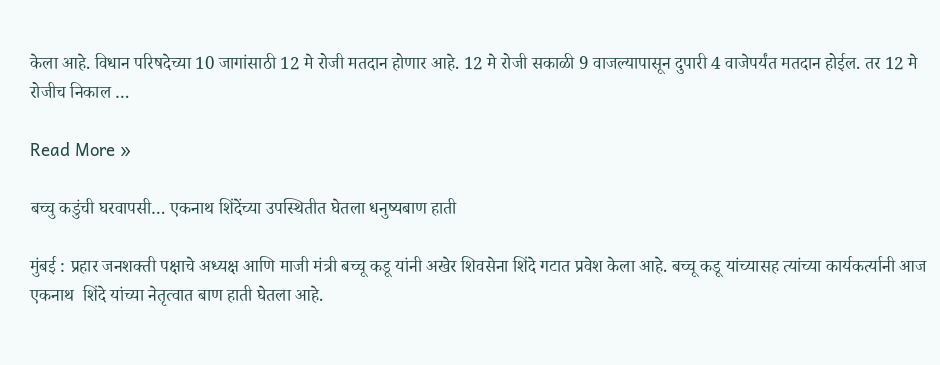केला आहे. विधान परिषदेच्या 10 जागांसाठी 12 मे रोजी मतदान होणार आहे. 12 मे रोजी सकाळी 9 वाजल्यापासून दुपारी 4 वाजेपर्यंत मतदान होईल. तर 12 मे रोजीच निकाल …

Read More »

बच्चु कडुंची घरवापसी… एकनाथ शिंदेंच्या उपस्थितीत घेतला धनुष्यबाण हाती

मुंबई : प्रहार जनशक्ती पक्षाचे अध्यक्ष आणि माजी मंत्री बच्चू कडू यांनी अखेर शिवसेना शिंदे गटात प्रवेश केला आहे. बच्चू कडू यांच्यासह त्यांच्या कार्यकर्त्यानी आज एकनाथ  शिंदे यांच्या नेतृत्वात बाण हाती घेतला आहे.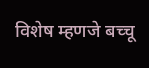विशेष म्हणजे बच्चू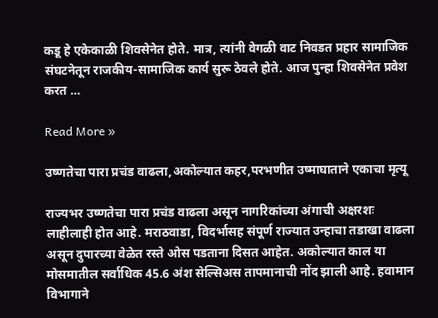कडू हे एकेकाळी शिवसेनेत होते. मात्र, त्यांनी वेगळी वाट निवडत प्रहार सामाजिक संघटनेतून राजकीय-सामाजिक कार्य सुरू ठेवले होते. आज पुन्हा शिवसेनेत प्रवेश करत …

Read More »

उष्णतेचा पारा प्रचंड वाढला,अकोल्यात कहर,परभणीत उष्माघाताने एकाचा मृत्यू

राज्यभर उष्णतेचा पारा प्रचंड वाढला असून नागरिकांच्या अंगाची अक्षरशः लाहीलाही होत आहे. मराठवाडा, विदर्भासह संपूर्ण राज्यात उन्हाचा तडाखा वाढला असून दुपारच्या वेळेत रस्ते ओस पडताना दिसत आहेत. अकोल्यात काल या मोसमातील सर्वाधिक 45.6 अंश सेल्सिअस तापमानाची नोंद झाली आहे. हवामान विभागाने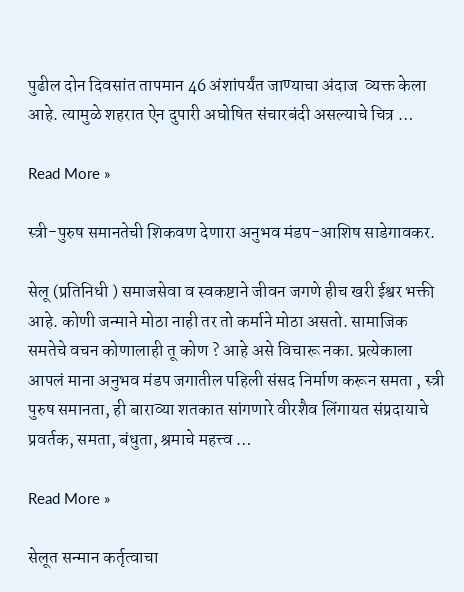पुढील दोन दिवसांत तापमान 46 अंशांपर्यंत जाण्याचा अंदाज  व्यक्त केला आहे. त्यामुळे शहरात ऐन दुपारी अघोषित संचारबंदी असल्याचे चित्र …

Read More »

स्त्री-पुरुष समानतेची शिकवण देणारा अनुभव मंडप-आशिष साडेगावकर.

सेलू (प्रतिनिधी ) समाजसेवा व स्वकष्टाने जीवन जगणे हीच खरी ईश्वर भक्ती आहे. कोणी जन्माने मोठा नाही तर तो कर्माने मोठा असतो. सामाजिक समतेचे वचन कोणालाही तू कोण ? आहे असे विचारू नका. प्रत्येकाला आपलं माना अनुभव मंडप जगातील पहिली संसद निर्माण करून समता , स्त्री पुरुष समानता, ही बाराव्या शतकात सांगणारे वीरशैव लिंगायत संप्रदायाचे प्रवर्तक, समता, बंधुता, श्रमाचे महत्त्व …

Read More »

सेलूत सन्मान कर्तृत्वाचा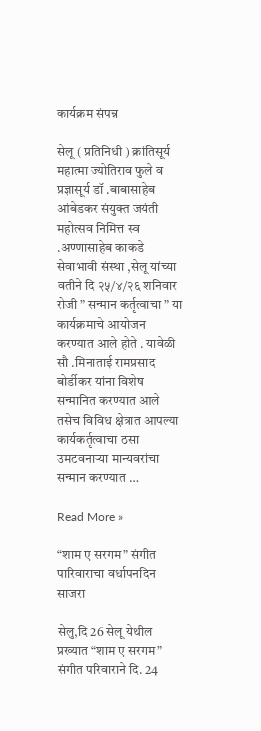कार्यक्रम संपन्न

सेलू ( प्रतिनिधी ) क्रांतिसूर्य महात्मा ज्योतिराव फुले व प्रज्ञासूर्य डॉ .बाबासाहेब आंबेडकर संयुक्त जयंती महोत्सव निमित्त स्व .अण्णासाहेब काकडे सेवाभावी संस्था ,सेलू यांच्या वतीने दि २५/४/२६ शनिवार रोजी ” सन्मान कर्तृत्वाचा ” या कार्यक्रमाचे आयोजन करण्यात आले होते . यावेळी सौ .मिनाताई रामप्रसाद बोर्डीकर यांना विशेष सन्मानित करण्यात आले तसेच विविध क्षेत्रात आपल्या कार्यकर्तृत्वाचा ठसा उमटवनाऱ्या मान्यवरांचा सन्मान करण्यात …

Read More »

“शाम ए सरगम” संगीत पारिवाराचा वर्धापनदिन साजरा

सेलु,दि 26 सेलू येथील प्रख्यात “शाम ए सरगम” संगीत परिवाराने दि. 24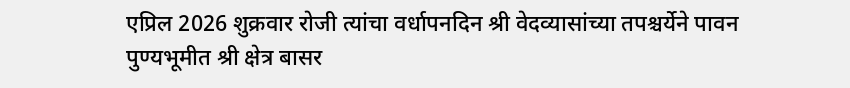एप्रिल 2026 शुक्रवार रोजी त्यांचा वर्धापनदिन श्री वेदव्यासांच्या तपश्चर्येने पावन पुण्यभूमीत श्री क्षेत्र बासर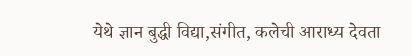येथे ज्ञान बुद्धी विद्या,संगीत, कलेची आराध्य देवता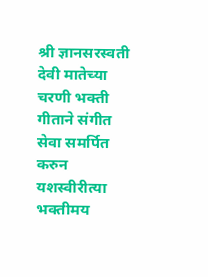श्री ज्ञानसरस्वती देवी मातेच्या चरणी भक्ती गीताने संगीत सेवा समर्पित करुन यशस्वीरीत्या भक्तीमय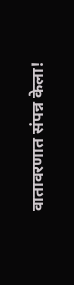वातावरणात संपन्न केला!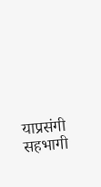याप्रसंगी सहभागी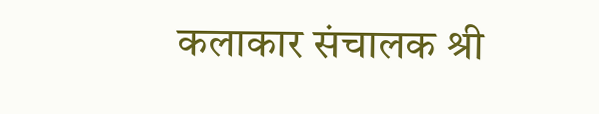कलाकार संचालक श्री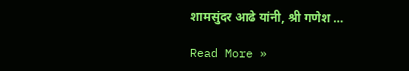शामसुंदर आढे यांनी, श्री गणेश …

Read More »